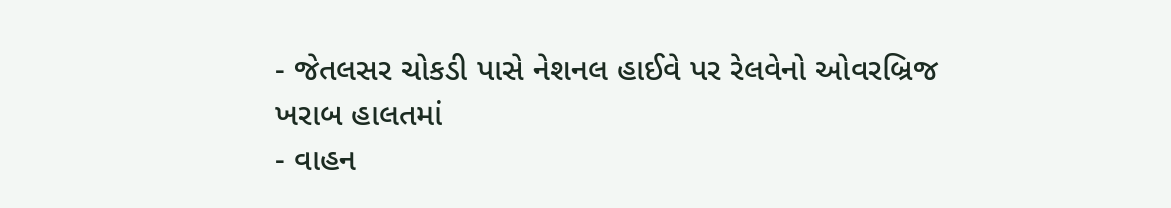- જેતલસર ચોકડી પાસે નેશનલ હાઈવે પર રેલવેનો ઓવરબ્રિજ ખરાબ હાલતમાં
- વાહન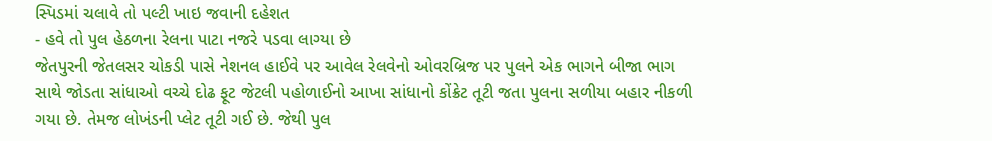સ્પિડમાં ચલાવે તો પલ્ટી ખાઇ જવાની દહેશત
- હવે તો પુલ હેઠળના રેલના પાટા નજરે પડવા લાગ્યા છે
જેતપુરની જેતલસર ચોકડી પાસે નેશનલ હાઈવે પર આવેલ રેલવેનો ઓવરબ્રિજ પર પુલને એક ભાગને બીજા ભાગ સાથે જોડતા સાંધાઓ વચ્ચે દોઢ ફૂટ જેટલી પહોળાઈનો આખા સાંધાનો કોંક્રેટ તૂટી જતા પુલના સળીયા બહાર નીકળી ગયા છે. તેમજ લોખંડની પ્લેટ તૂટી ગઈ છે. જેથી પુલ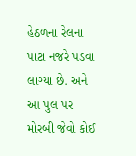હેઠળના રેલના પાટા નજરે પડવા લાગ્યા છે. અને આ પુલ પર મોરબી જેવો કોઈ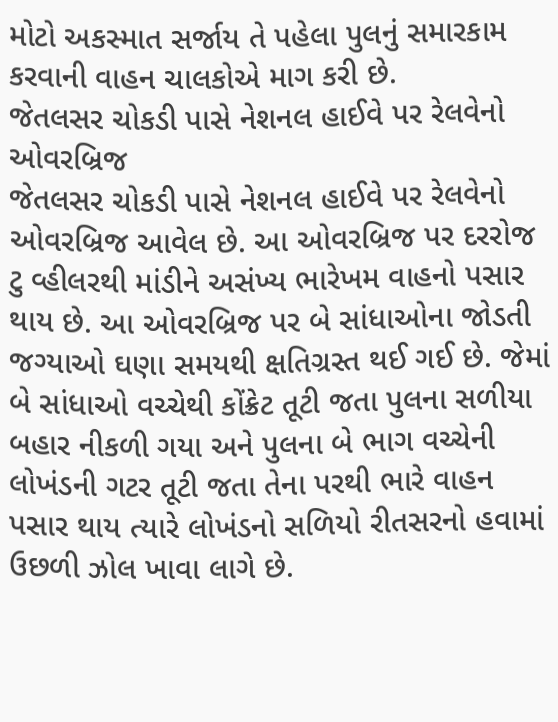મોટો અકસ્માત સર્જાય તે પહેલા પુલનું સમારકામ કરવાની વાહન ચાલકોએ માગ કરી છે.
જેતલસર ચોકડી પાસે નેશનલ હાઈવે પર રેલવેનો ઓવરબ્રિજ
જેતલસર ચોકડી પાસે નેશનલ હાઈવે પર રેલવેનો ઓવરબ્રિજ આવેલ છે. આ ઓવરબ્રિજ પર દરરોજ ટુ વ્હીલરથી માંડીને અસંખ્ય ભારેખમ વાહનો પસાર થાય છે. આ ઓવરબ્રિજ પર બે સાંધાઓના જોડતી જગ્યાઓ ઘણા સમયથી ક્ષતિગ્રસ્ત થઈ ગઈ છે. જેમાં બે સાંધાઓ વચ્ચેથી કોંક્રેટ તૂટી જતા પુલના સળીયા બહાર નીકળી ગયા અને પુલના બે ભાગ વચ્ચેની લોખંડની ગટર તૂટી જતા તેના પરથી ભારે વાહન પસાર થાય ત્યારે લોખંડનો સળિયો રીતસરનો હવામાં ઉછળી ઝોલ ખાવા લાગે છે.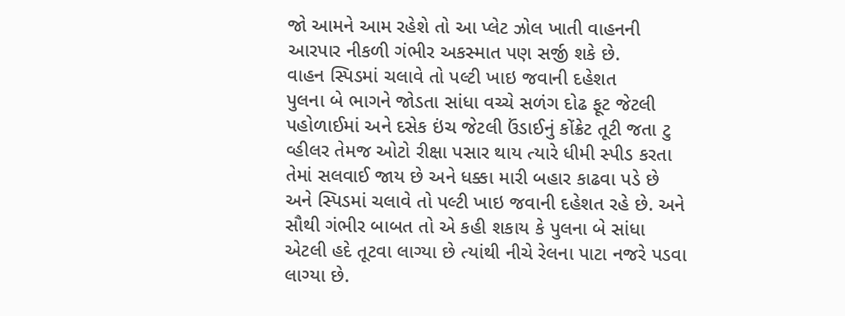જો આમને આમ રહેશે તો આ પ્લેટ ઝોલ ખાતી વાહનની આરપાર નીકળી ગંભીર અકસ્માત પણ સર્જી શકે છે.
વાહન સ્પિડમાં ચલાવે તો પલ્ટી ખાઇ જવાની દહેશત
પુલના બે ભાગને જોડતા સાંધા વચ્ચે સળંગ દોઢ ફૂટ જેટલી પહોળાઈમાં અને દસેક ઇંચ જેટલી ઉંડાઈનું કોંક્રેટ તૂટી જતા ટુ વ્હીલર તેમજ ઓટો રીક્ષા પસાર થાય ત્યારે ધીમી સ્પીડ કરતા તેમાં સલવાઈ જાય છે અને ધક્કા મારી બહાર કાઢવા પડે છે અને સ્પિડમાં ચલાવે તો પલ્ટી ખાઇ જવાની દહેશત રહે છે. અને સૌથી ગંભીર બાબત તો એ કહી શકાય કે પુલના બે સાંધા એટલી હદે તૂટવા લાગ્યા છે ત્યાંથી નીચે રેલના પાટા નજરે પડવા લાગ્યા છે.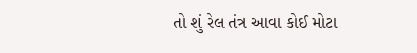તો શું રેલ તંત્ર આવા કોઈ મોટા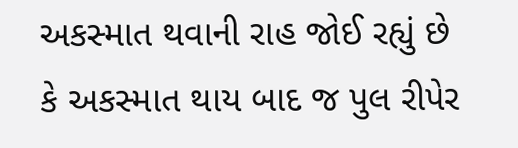અકસ્માત થવાની રાહ જોઈ રહ્યું છે કે અકસ્માત થાય બાદ જ પુલ રીપેર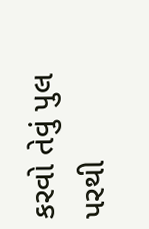કરવો તેવું પુલ પરથી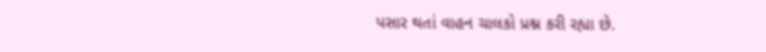પસાર થતાં વાહન ચાલકો પ્રશ્ન કરી રહ્યા છે.